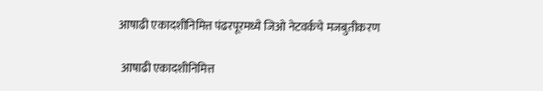आषाढी एकादशीनिमित्त पंढरपूरमध्ये जिओ नेटवर्कचे मजबुतीकरण

 आषाढी एकादशीनिमित्त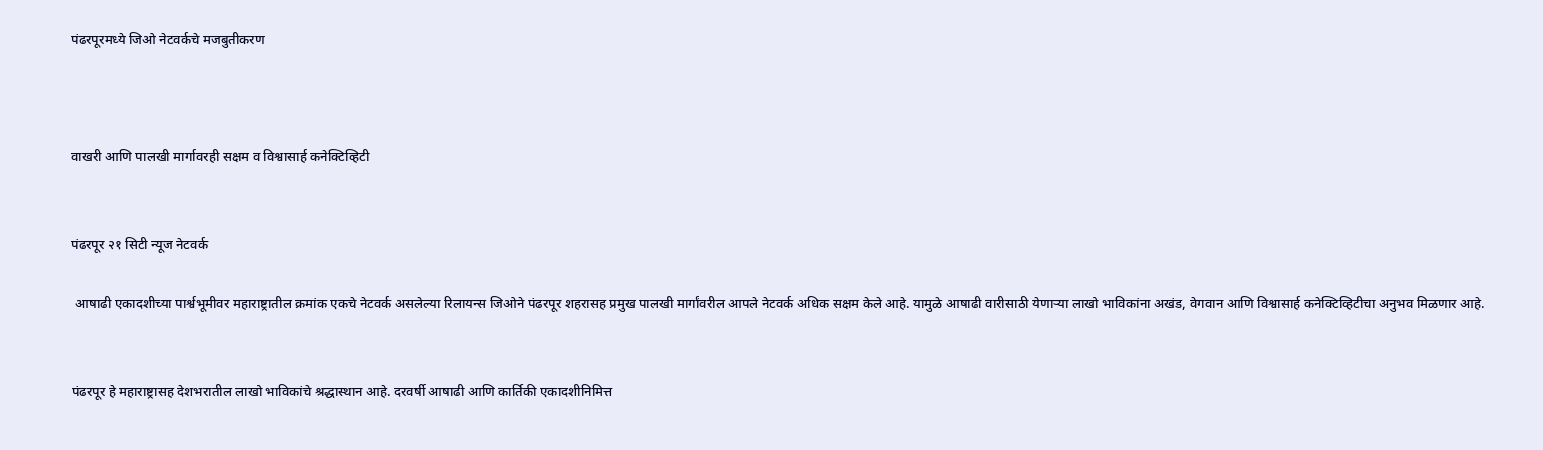पंढरपूरमध्ये जिओ नेटवर्कचे मजबुतीकरण



वाखरी आणि पालखी मार्गावरही सक्षम व विश्वासार्ह कनेक्टिव्हिटी


पंढरपूर २१ सिटी न्यूज नेटवर्क

 आषाढी एकादशीच्या पार्श्वभूमीवर महाराष्ट्रातील क्रमांक एकचे नेटवर्क असलेल्या रिलायन्स जिओने पंढरपूर शहरासह प्रमुख पालखी मार्गांवरील आपले नेटवर्क अधिक सक्षम केले आहे. यामुळे आषाढी वारीसाठी येणाऱ्या लाखो भाविकांना अखंड, वेगवान आणि विश्वासार्ह कनेक्टिव्हिटीचा अनुभव मिळणार आहे.


पंढरपूर हे महाराष्ट्रासह देशभरातील लाखो भाविकांचे श्रद्धास्थान आहे. दरवर्षी आषाढी आणि कार्तिकी एकादशीनिमित्त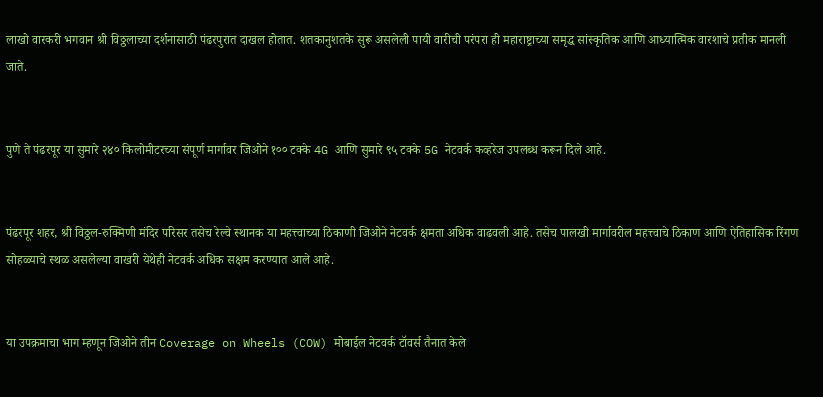लाखो वारकरी भगवान श्री विठ्ठलाच्या दर्शनासाठी पंढरपुरात दाखल होतात. शतकानुशतके सुरू असलेली पायी वारीची परंपरा ही महाराष्ट्राच्या समृद्ध सांस्कृतिक आणि आध्यात्मिक वारशाचे प्रतीक मानली जाते.


पुणे ते पंढरपूर या सुमारे २४० किलोमीटरच्या संपूर्ण मार्गावर जिओने १०० टक्के 4G आणि सुमारे ९५ टक्के 5G नेटवर्क कव्हरेज उपलब्ध करून दिले आहे.


पंढरपूर शहर, श्री विठ्ठल-रुक्मिणी मंदिर परिसर तसेच रेल्वे स्थानक या महत्त्वाच्या ठिकाणी जिओने नेटवर्क क्षमता अधिक वाढवली आहे. तसेच पालखी मार्गावरील महत्त्वाचे ठिकाण आणि ऐतिहासिक रिंगण सोहळ्याचे स्थळ असलेल्या वाखरी येथेही नेटवर्क अधिक सक्षम करण्यात आले आहे.


या उपक्रमाचा भाग म्हणून जिओने तीन Coverage on Wheels (COW) मोबाईल नेटवर्क टॉवर्स तैनात केले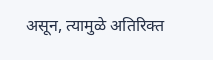असून, त्यामुळे अतिरिक्त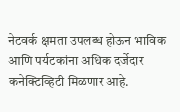नेटवर्क क्षमता उपलब्ध होऊन भाविक आणि पर्यटकांना अधिक दर्जेदार कनेक्टिव्हिटी मिळणार आहे.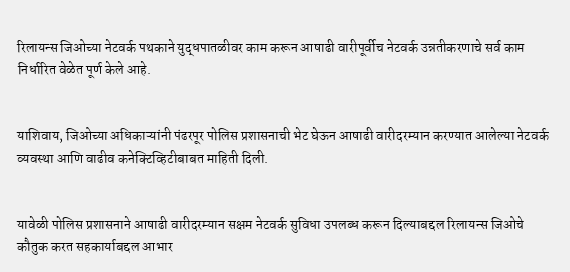रिलायन्स जिओच्या नेटवर्क पथकाने युद्धपातळीवर काम करून आषाढी वारीपूर्वीच नेटवर्क उन्नतीकरणाचे सर्व काम निर्धारित वेळेत पूर्ण केले आहे.


याशिवाय, जिओच्या अधिकाऱ्यांनी पंढरपूर पोलिस प्रशासनाची भेट घेऊन आषाढी वारीदरम्यान करण्यात आलेल्या नेटवर्क व्यवस्था आणि वाढीव कनेक्टिव्हिटीबाबत माहिती दिली.


यावेळी पोलिस प्रशासनाने आषाढी वारीदरम्यान सक्षम नेटवर्क सुविधा उपलब्ध करून दिल्याबद्दल रिलायन्स जिओचे कौतुक करत सहकार्याबद्दल आभार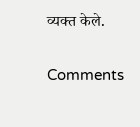व्यक्त केले.

Comments